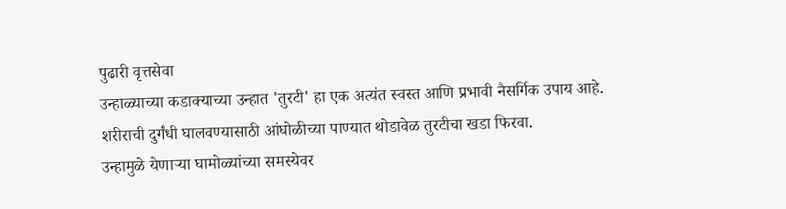पुढारी वृत्तसेवा
उन्हाळ्याच्या कडाक्याच्या उन्हात 'तुरटी' हा एक अत्यंत स्वस्त आणि प्रभावी नैसर्गिक उपाय आहे.
शरीराची दुर्गंधी घालवण्यासाठी आंघोळीच्या पाण्यात थोडावेळ तुरटीचा खडा फिरवा.
उन्हामुळे येणाऱ्या घामोळ्यांच्या समस्येवर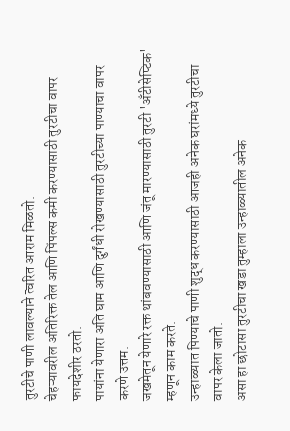तुरटीचे पाणी लावल्याने त्वरित आराम मिळतो.
चेहऱ्यावरील अतिरिक्त तेल आणि पिंपल्स कमी करण्यासाठी तुरटीचा वापर फायदेशीर ठरतो.
पायांना येणारा अति घाम आणि दुर्गंधी रोखण्यासाठी तुरटीच्या पाण्याचा वापर करणे उत्तम.
जखमेतून येणारे रक्त थांबवण्यासाठी आणि जंतू मारण्यासाठी तुरटी 'अँटीसेप्टिक' म्हणून काम करते.
उन्हाळ्यात पिण्याचे पाणी शुद्ध करण्यासाठी आजही अनेक घरांमध्ये तुरटीचा वापर केला जातो.
असा हा छोटासा तुरटीचा खडा तुम्हाला उन्हाळ्यातील अनेक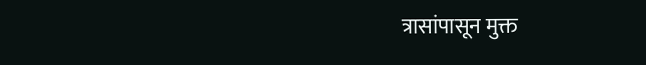त्रासांपासून मुक्त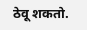ठेवू शकतो.